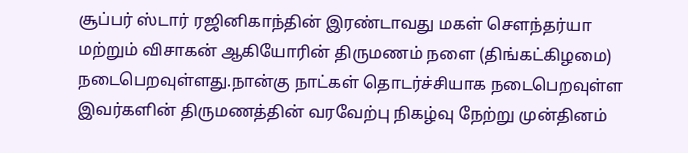சூப்பர் ஸ்டார் ரஜினிகாந்தின் இரண்டாவது மகள் சௌந்தர்யா மற்றும் விசாகன் ஆகியோரின் திருமணம் நளை (திங்கட்கிழமை) நடைபெறவுள்ளது.நான்கு நாட்கள் தொடர்ச்சியாக நடைபெறவுள்ள இவர்களின் திருமணத்தின் வரவேற்பு நிகழ்வு நேற்று முன்தினம்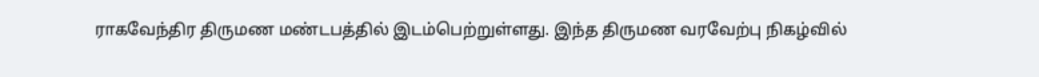ராகவேந்திர திருமண மண்டபத்தில் இடம்பெற்றுள்ளது. இந்த திருமண வரவேற்பு நிகழ்வில்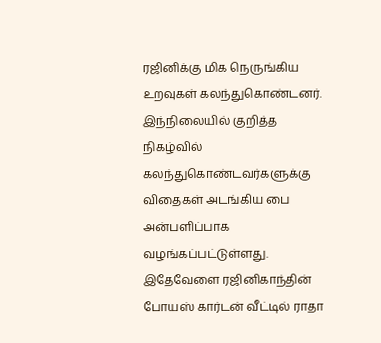ரஜினிக்கு மிக நெருங்கிய உறவுகள் கலந்துகொண்டனர்.
இந்நிலையில் குறித்த நிகழ்வில் கலந்துகொண்டவர்களுக்கு விதைகள் அடங்கிய பை அன்பளிப்பாக வழங்கப்பட்டுள்ளது.
இதேவேளை ரஜினிகாந்தின் போயஸ் கார்டன் வீட்டில் ராதா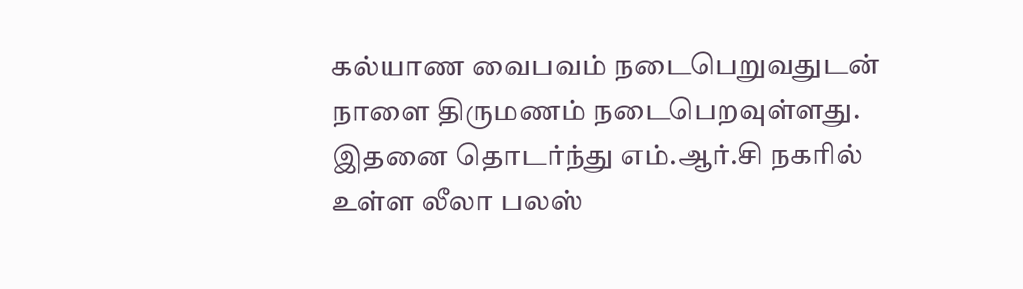கல்யாண வைபவம் நடைபெறுவதுடன் நாளை திருமணம் நடைபெறவுள்ளது.
இதனை தொடர்ந்து எம்.ஆர்.சி நகரில் உள்ள லீலா பலஸ்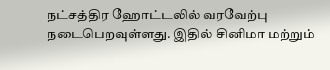நட்சத்திர ஹோட்டலில் வரவேற்பு நடைபெறவுள்ளது. இதில் சினிமா மற்றும்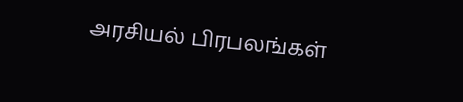அரசியல் பிரபலங்கள்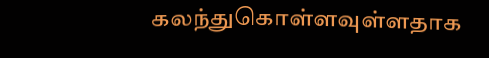கலந்துகொள்ளவுள்ளதாக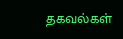தகவல்கள்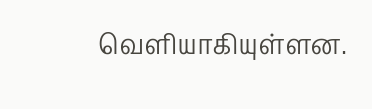வெளியாகியுள்ளன.